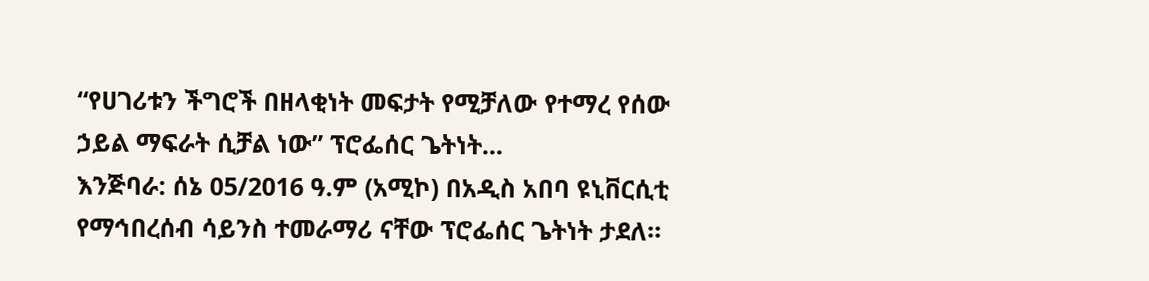“የሀገሪቱን ችግሮች በዘላቂነት መፍታት የሚቻለው የተማረ የሰው ኃይል ማፍራት ሲቻል ነው” ፕሮፌሰር ጌትነት...
እንጅባራ: ሰኔ 05/2016 ዓ.ም (አሚኮ) በአዲስ አበባ ዩኒቨርሲቲ የማኅበረሰብ ሳይንስ ተመራማሪ ናቸው ፕሮፌሰር ጌትነት ታደለ።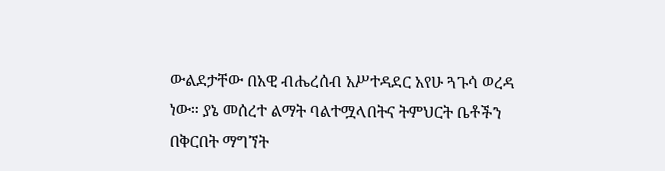ውልደታቸው በአዊ ብሔረሰብ አሥተዳደር አየሁ ጓጉሳ ወረዳ ነው። ያኔ መሰረተ ልማት ባልተሟላበትና ትምህርት ቤቶችን በቅርበት ማግኘት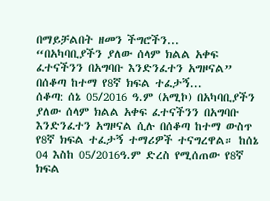በማይቻልበት ዘመን ችግሮችን...
“በአካባቢያችን ያለው ሰላም ክልል አቀፍ ፈተናችንን በአግባቡ እንድንፈተን አግዞናል” በሰቆጣ ከተማ የ8ኛ ክፍል ተፈታኝ...
ሰቆጣ: ሰኔ 05/2016 ዓ.ም (አሚኮ) በአካባቢያችን ያለው ሰላም ክልል አቀፍ ፈተናችንን በአግባቡ እንድንፈተን አግዞናል ሲሉ በሰቆጣ ከተማ ውስጥ የ8ኛ ክፍል ተፈታኝ ተማሪዎች ተናግረዋል። ከሰኔ 04 እስከ 05/2016ዓ.ም ድረስ የሚሰጠው የ8ኛ ክፍል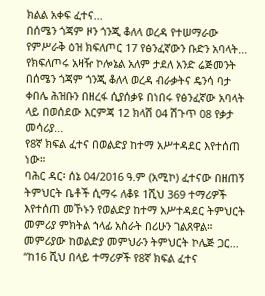ክልል አቀፍ ፈተና...
በሰሜን ጎጃም ዞን ጎንጂ ቆለላ ወረዳ የተሠማራው የምሥራቅ ዕዝ ክፍለጦር 17 የፅንፈኛውን ቡድን አባላት...
የክፍለጦሩ አዛዥ ኮሎኔል አለም ታደለ አንድ ሬጅመንት በሰሜን ጎጃም ጎንጂ ቆለላ ወረዳ ብራቃትና ዴንሳ ባታ ቀበሌ ሕዝቡን በዘረፋ ሲያሰቃዩ በነበሩ የፅንፈኛው አባላት ላይ በወሰደው እርምጃ 12 ክላሽ 04 ሽጉጥ 08 የቃታ መሳሪያ...
የ8ኛ ክፍል ፈተና በወልድያ ከተማ አሥተዳደር እየተሰጠ ነው።
ባሕር ዳር፡ ሰኔ 04/2016 ዓ.ም (አሚኮ) ፈተናው በዘጠኝ ትምህርት ቤቶች ሲማሩ ለቆዩ 1ሺህ 369 ተማሪዎች እየተሰጠ መኾኑን የወልድያ ከተማ አሥተዳደር ትምህርት መምሪያ ምክትል ኀላፊ አስራት በሪሁን ገልጸዋል። መምሪያው ከወልድያ መምህራን ትምህርት ኮሌጅ ጋር...
“ከ16 ሺህ በላይ ተማሪዎች የ8ኛ ክፍል ፈተና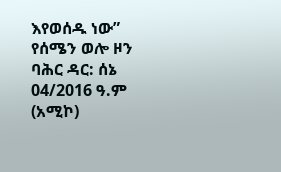እየወሰዱ ነው” የሰሜን ወሎ ዞን
ባሕር ዳር: ሰኔ 04/2016 ዓ.ም (አሚኮ)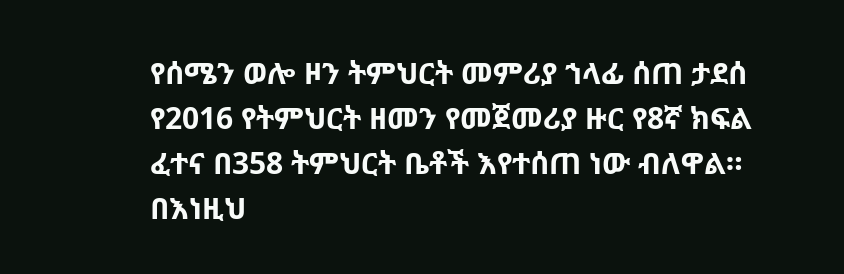የሰሜን ወሎ ዞን ትምህርት መምሪያ ኀላፊ ሰጠ ታደሰ የ2016 የትምህርት ዘመን የመጀመሪያ ዙር የ8ኛ ክፍል ፈተና በ358 ትምህርት ቤቶች እየተሰጠ ነው ብለዋል። በእነዚህ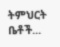ትምህርት ቤቶች...